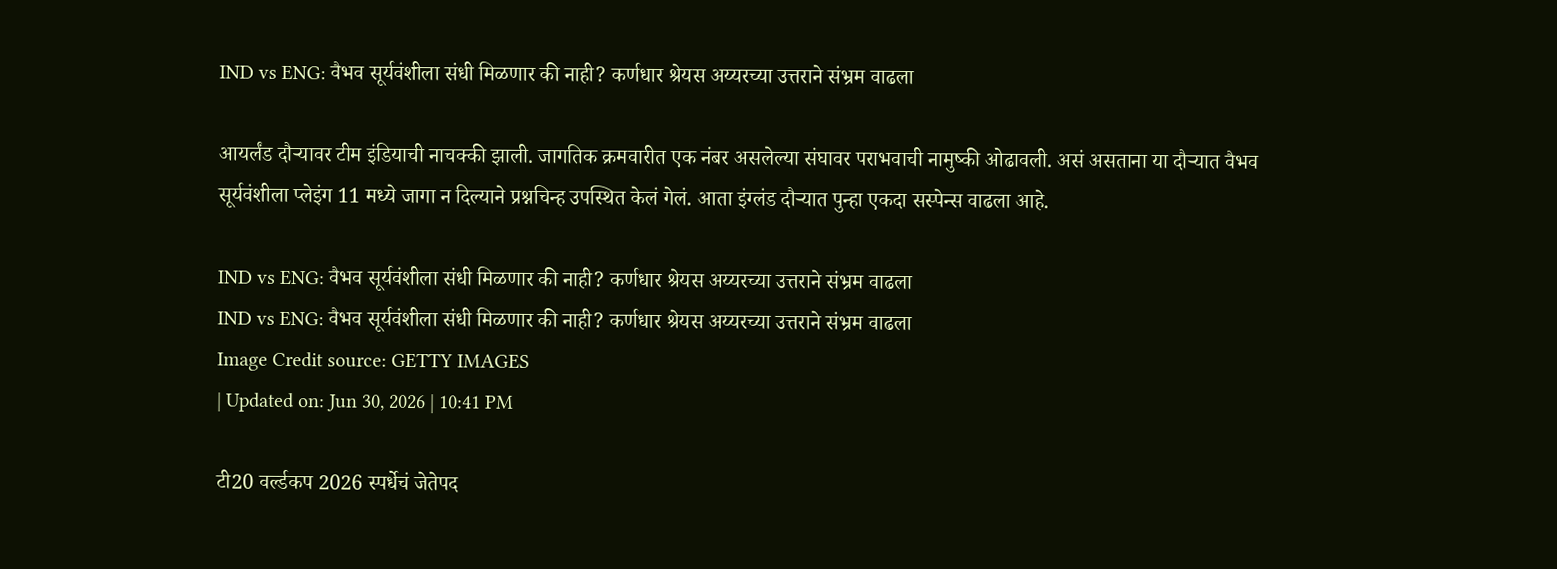IND vs ENG: वैभव सूर्यवंशीला संधी मिळणार की नाही? कर्णधार श्रेयस अय्यरच्या उत्तराने संभ्रम वाढला

आयर्लंड दौऱ्यावर टीम इंडियाची नाचक्की झाली. जागतिक क्रमवारीत एक नंबर असलेल्या संघावर पराभवाची नामुष्की ओढावली. असं असताना या दौऱ्यात वैभव सूर्यवंशीला प्लेइंग 11 मध्ये जागा न दिल्याने प्रश्नचिन्ह उपस्थित केलं गेलं. आता इंग्लंड दौऱ्यात पुन्हा एकदा सस्पेन्स वाढला आहे.

IND vs ENG: वैभव सूर्यवंशीला संधी मिळणार की नाही? कर्णधार श्रेयस अय्यरच्या उत्तराने संभ्रम वाढला
IND vs ENG: वैभव सूर्यवंशीला संधी मिळणार की नाही? कर्णधार श्रेयस अय्यरच्या उत्तराने संभ्रम वाढला
Image Credit source: GETTY IMAGES
| Updated on: Jun 30, 2026 | 10:41 PM

टी20 वर्ल्डकप 2026 स्पर्धेचं जेतेपद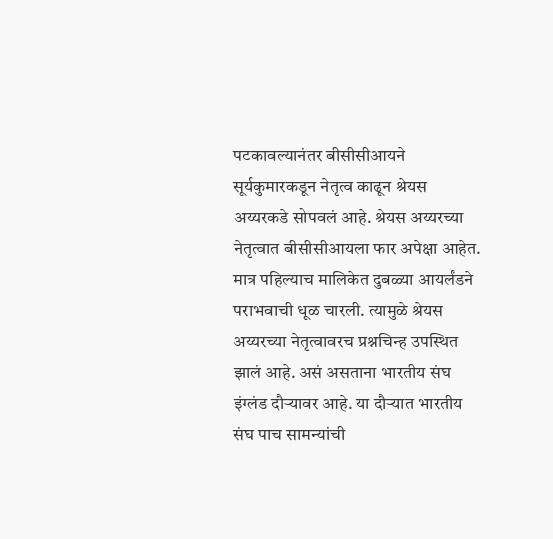पटकावल्यानंतर बीसीसीआयने सूर्यकुमारकडून नेतृत्व काढून श्रेयस अय्यरकडे सोपवलं आहे. श्रेयस अय्यरच्या नेतृत्वात बीसीसीआयला फार अपेक्षा आहेत. मात्र पहिल्याच मालिकेत दुबळ्या आयर्लंडने पराभवाची धूळ चारली. त्यामुळे श्रेयस अय्यरच्या नेतृत्वावरच प्रश्नचिन्ह उपस्थित झालं आहे. असं असताना भारतीय संघ इंग्लंड दौऱ्यावर आहे. या दौऱ्यात भारतीय संघ पाच सामन्यांची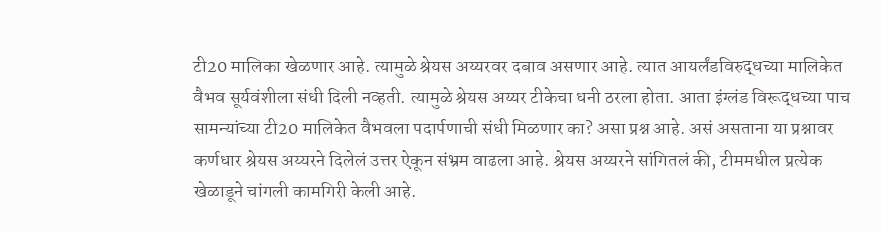टी20 मालिका खेळणार आहे. त्यामुळे श्रेयस अय्यरवर दबाव असणार आहे. त्यात आयर्लंडविरुद्धच्या मालिकेत वैभव सूर्यवंशीला संधी दिली नव्हती. त्यामुळे श्रेयस अय्यर टीकेचा धनी ठरला होता. आता इंग्लंड विरूद्धच्या पाच सामन्यांच्या टी20 मालिकेत वैभवला पदार्पणाची संधी मिळणार का? असा प्रश्न आहे. असं असताना या प्रश्नावर कर्णधार श्रेयस अय्यरने दिलेलं उत्तर ऐकून संभ्रम वाढला आहे. श्रेयस अय्यरने सांगितलं की, टीममधील प्रत्येक खेळाडूने चांगली कामगिरी केली आहे.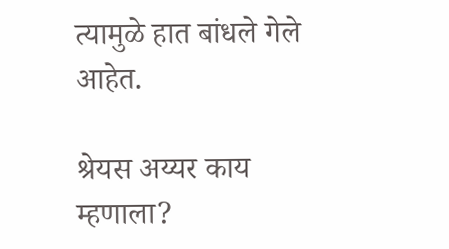त्यामुळे हात बांधले गेले आहेत.

श्रेयस अय्यर काय म्हणाला?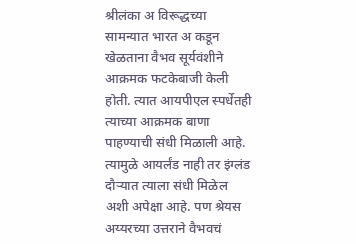श्रीलंका अ विरूद्धच्या सामन्यात भारत अ कडून खेळताना वैभव सूर्यवंशीने आक्रमक फटकेबाजी केली होती. त्यात आयपीएल स्पर्धेतही त्याच्या आक्रमक बाणा पाहण्याची संधी मिळाली आहे. त्यामुळे आयर्लंड नाही तर इंग्लंड दौऱ्यात त्याला संधी मिळेल अशी अपेक्षा आहे. पण श्रेयस अय्यरच्या उत्तराने वैभवचं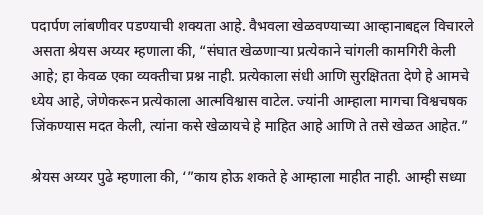पदार्पण लांबणीवर पडण्याची शक्यता आहे. वैभवला खेळवण्याच्या आव्हानाबद्दल विचारले असता श्रेयस अय्यर म्हणाला की, “संघात खेळणाऱ्या प्रत्येकाने चांगली कामगिरी केली आहे; हा केवळ एका व्यक्तीचा प्रश्न नाही. प्रत्येकाला संधी आणि सुरक्षितता देणे हे आमचे ध्येय आहे, जेणेकरून प्रत्येकाला आत्मविश्वास वाटेल. ज्यांनी आम्हाला मागचा विश्वचषक जिंकण्यास मदत केली, त्यांना कसे खेळायचे हे माहित आहे आणि ते तसे खेळत आहेत.”

श्रेयस अय्यर पुढे म्हणाला की, ‘”काय होऊ शकते हे आम्हाला माहीत नाही. आम्ही सध्या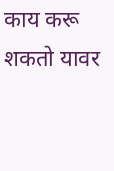काय करू शकतो यावर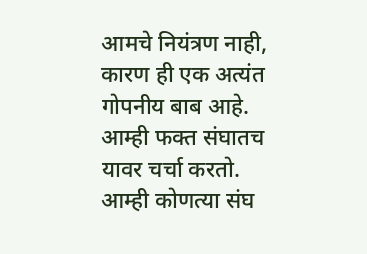आमचे नियंत्रण नाही, कारण ही एक अत्यंत गोपनीय बाब आहे. आम्ही फक्त संघातच यावर चर्चा करतो. आम्ही कोणत्या संघ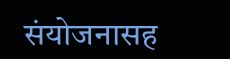संयोजनासह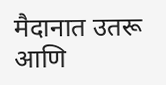मैदानात उतरू आणि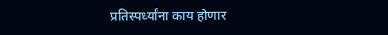प्रतिस्पर्ध्यांना काय होणार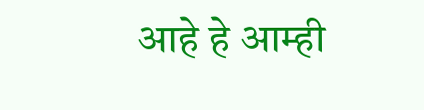आहे हे आम्ही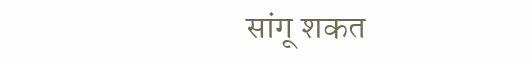सांगू शकत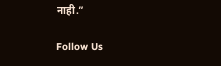नाही.”

Follow Us